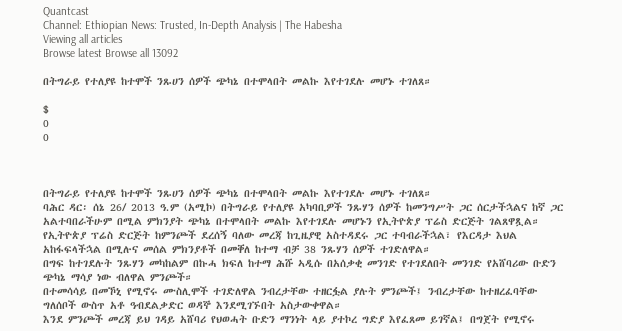Quantcast
Channel: Ethiopian News: Trusted, In-Depth Analysis | The Habesha
Viewing all articles
Browse latest Browse all 13092

በትግራይ የተለያዩ ከተሞች ንጹሀን ሰዎች ጭካኔ በተሞላበት መልኩ እየተገደሉ መሆኑ ተገለጸ።

$
0
0



በትግራይ የተለያዩ ከተሞች ንጹሀን ሰዎች ጭካኔ በተሞላበት መልኩ እየተገደሉ መሆኑ ተገለጸ።
ባሕር ዳር፡ ሰኔ 26/ 2013 ዓ.ም (አሚኮ) በትግራይ የተለያዩ አካባቢዎች ንጹሃን ሰዎች ከመንግሥት ጋር ሰርታችኋልና ከኛ ጋር
አልተባበራችሁም በሚል ምክንያት ጭካኔ በተሞላበት መልኩ እየተገደሉ መሆኑን የኢትዮጵያ ፕሬስ ድርጅት ገልጸዋጿል።
የኢትዮጵያ ፕሬስ ድርጅት ከምንጮች ደረሰኝ ባለው መረጃ ከጊዜያዊ አስተዳደሩ ጋር ተባብራችኋል፣ የእርዳታ እህል
አከፋፍላችኋል በሚሉና መሰል ምክንያቶች በመቐለ ከተማ ብቻ 38 ንጹሃን ሰዎች ተገድለዋል።
በግፍ ከተገደሉት ንጹሃን መካከልም በኩሓ ክፍለ ከተማ ሕሹ ኣዲሱ በአሰቃቂ መንገድ የተገደለበት መንገድ የአሸባሪው ቡድን
ጭካኔ ማሳያ ነው ብለዋል ምንጮች።
በተመሳሳይ በመኾኒ የሚኖሩ ሙስሊሞች ተገድለዋል ንብረታቸው ተዘርፏል ያሉት ምንጮች፤ ንብረታቸው ከተዘረፈባቸው
ግለሰቦች ውስጥ አቶ ዓብደልቃድር ወዳኞ እንደሚገኙበት አስታውቀዋል።
እንደ ምንጮች መረጃ ይህ ገዳይ አሸባሪ የህወሓት ቡድን ማንነት ላይ ያተኮረ ግድያ እየፈጸመ ይገኛል፤ በግጀት የሚኖሩ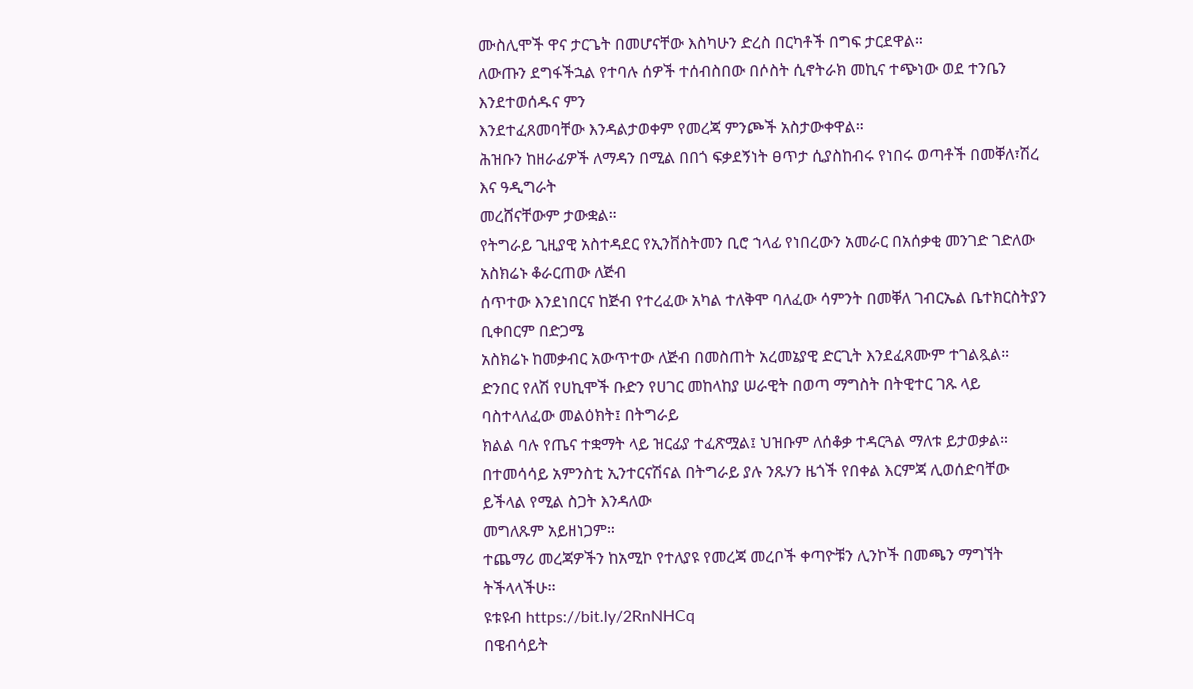ሙስሊሞች ዋና ታርጌት በመሆናቸው እስካሁን ድረስ በርካቶች በግፍ ታርደዋል።
ለውጡን ደግፋችኋል የተባሉ ሰዎች ተሰብስበው በሶስት ሲኖትራክ መኪና ተጭነው ወደ ተንቤን እንደተወሰዱና ምን
እንደተፈጸመባቸው እንዳልታወቀም የመረጃ ምንጮች አስታውቀዋል።
ሕዝቡን ከዘራፊዎች ለማዳን በሚል በበጎ ፍቃደኝነት ፀጥታ ሲያስከብሩ የነበሩ ወጣቶች በመቐለ፣ሽረ እና ዓዲግራት
መረሸናቸውም ታውቋል።
የትግራይ ጊዚያዊ አስተዳደር የኢንቨስትመን ቢሮ ኀላፊ የነበረውን አመራር በአሰቃቂ መንገድ ገድለው አስክሬኑ ቆራርጠው ለጅብ
ሰጥተው እንደነበርና ከጅብ የተረፈው አካል ተለቅሞ ባለፈው ሳምንት በመቐለ ገብርኤል ቤተክርስትያን ቢቀበርም በድጋሜ
አስክሬኑ ከመቃብር አውጥተው ለጅብ በመስጠት አረመኔያዊ ድርጊት እንደፈጸሙም ተገልጿል።
ድንበር የለሽ የሀኪሞች ቡድን የሀገር መከላከያ ሠራዊት በወጣ ማግስት በትዊተር ገጹ ላይ ባስተላለፈው መልዕክት፤ በትግራይ
ክልል ባሉ የጤና ተቋማት ላይ ዝርፊያ ተፈጽሟል፤ ህዝቡም ለሰቆቃ ተዳርጓል ማለቱ ይታወቃል።
በተመሳሳይ አምንስቲ ኢንተርናሽናል በትግራይ ያሉ ንጹሃን ዜጎች የበቀል እርምጃ ሊወሰድባቸው ይችላል የሚል ስጋት እንዳለው
መግለጹም አይዘነጋም።
ተጨማሪ መረጃዎችን ከአሚኮ የተለያዩ የመረጃ መረቦች ቀጣዮቹን ሊንኮች በመጫን ማግኘት ትችላላችሁ፡፡
ዩቱዩብ https://bit.ly/2RnNHCq
በዌብሳይት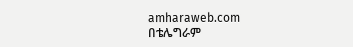amharaweb.com
በቴሌግራም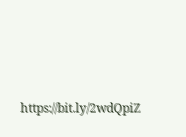https://bit.ly/2wdQpiZ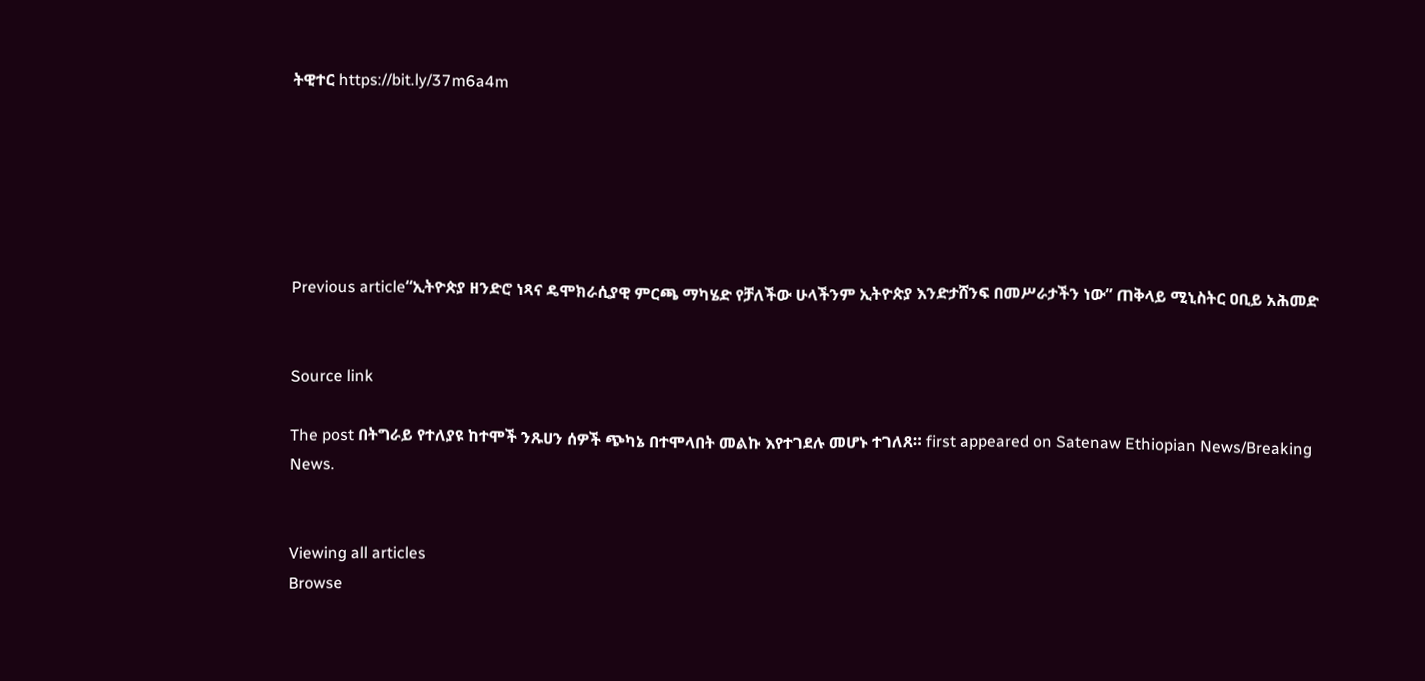ትዊተር https://bit.ly/37m6a4m






Previous article“ኢትዮጵያ ዘንድሮ ነጻና ዴሞክራሲያዊ ምርጫ ማካሄድ የቻለችው ሁላችንም ኢትዮጵያ እንድታሸንፍ በመሥራታችን ነው” ጠቅላይ ሚኒስትር ዐቢይ አሕመድ


Source link

The post በትግራይ የተለያዩ ከተሞች ንጹሀን ሰዎች ጭካኔ በተሞላበት መልኩ እየተገደሉ መሆኑ ተገለጸ። first appeared on Satenaw Ethiopian News/Breaking News.


Viewing all articles
Browse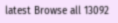latest Browse all 13092